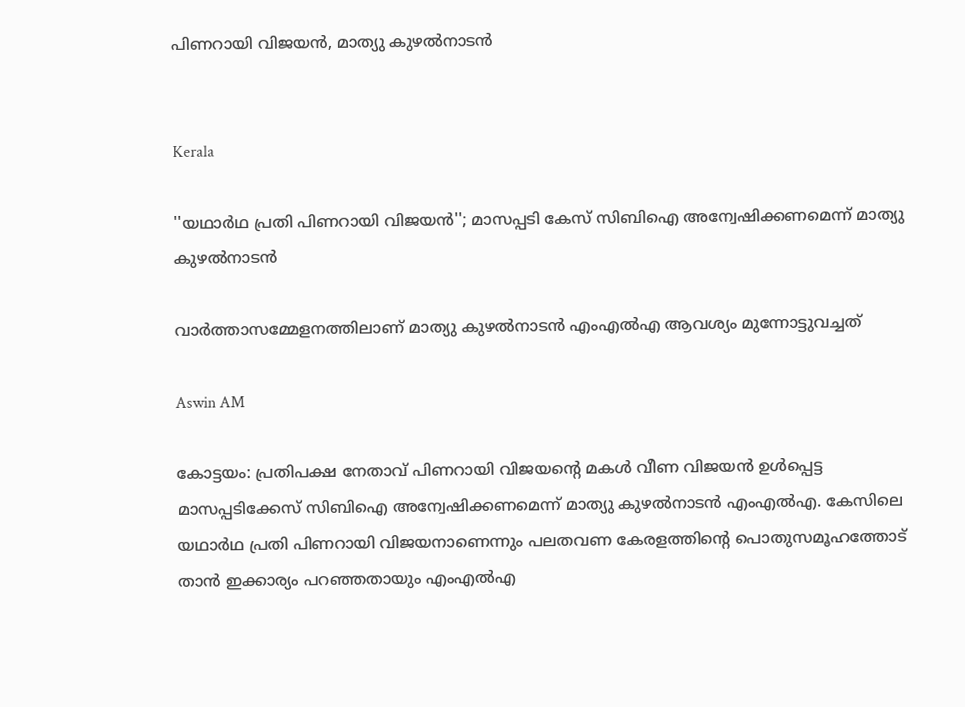പിണറായി വിജയൻ, മാത‍്യു കുഴൽനാടൻ‌


Kerala

''യഥാർഥ പ്രതി പിണറായി വിജയൻ''; മാസപ്പടി കേസ് സിബിഐ അന്വേഷിക്കണമെന്ന് മാത‍്യു കുഴൽനാടൻ

വാർത്താസമ്മേളനത്തിലാണ് മാത‍്യു കുഴൽനാടൻ എംഎൽഎ ആവശ‍്യം മുന്നോട്ടുവച്ചത്

Aswin AM

കോട്ടയം: പ്രതിപക്ഷ നേതാവ് പിണറായി വിജയന്‍റെ മകൾ വീണ വിജയൻ ഉൾപ്പെട്ട മാസപ്പടിക്കേസ് സിബിഐ അന്വേഷിക്കണമെന്ന് മാത‍്യു കുഴൽനാടൻ‌ എംഎൽഎ. കേസിലെ യഥാർഥ പ്രതി പിണറായി വിജയനാണെന്നും പലതവണ കേരളത്തിന്‍റെ പൊതുസമൂഹത്തോട് താൻ ഇക്കാര‍്യം പറഞ്ഞതായും എംഎൽഎ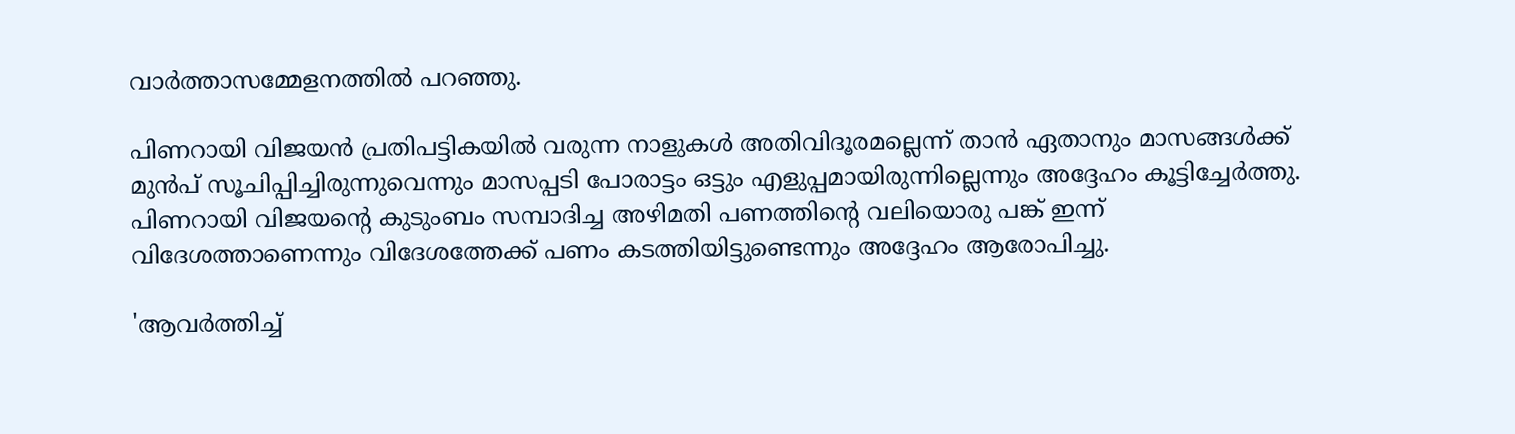വാർത്താസമ്മേളനത്തിൽ പറഞ്ഞു.

പിണറായി വിജയൻ പ്രതിപട്ടികയിൽ വരുന്ന നാളുകൾ അതിവിദൂരമല്ലെന്ന് താൻ ഏതാനും മാസങ്ങൾക്ക് മുൻപ് സൂചിപ്പിച്ചിരുന്നുവെന്നും മാസപ്പടി പോരാട്ടം ഒട്ടും എളുപ്പമായിരുന്നില്ലെന്നും അദ്ദേഹം കൂട്ടിച്ചേർത്തു. പിണറായി വിജയന്‍റെ കുടുംബം സമ്പാദിച്ച അഴിമതി പണത്തിന്‍റെ വലിയൊരു പങ്ക് ഇന്ന് വിദേശത്താണെന്നും വിദേശത്തേക്ക് പണം കടത്തിയിട്ടുണ്ടെന്നും അദ്ദേഹം ആരോപിച്ചു.

'ആവർത്തിച്ച്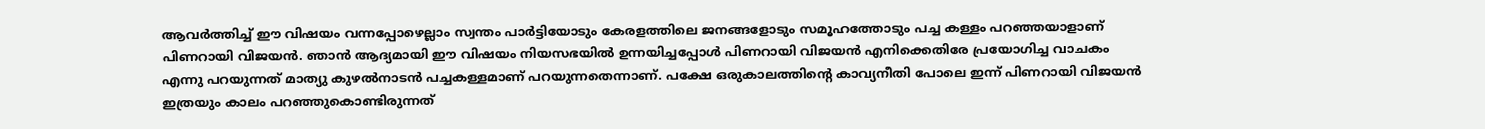ആവർത്തിച്ച് ഈ വിഷയം വന്നപ്പോഴെല്ലാം സ്വന്തം പാർട്ടിയോടും കേരളത്തിലെ ജനങ്ങളോടും സമൂഹത്തോടും പച്ച കള്ളം പറഞ്ഞയാളാണ് പിണറായി വിജയൻ. ഞാൻ ആദ‍്യമായി ഈ വിഷയം നിയസഭയിൽ ഉന്നയിച്ചപ്പോൾ പിണറായി വിജയൻ എനിക്കെതിരേ പ്രയോഗിച്ച വാചകം എന്നു പറയുന്നത് മാത‍്യു കുഴൽനാടൻ പച്ചകള്ളമാണ് പറയുന്നതെന്നാണ്. പക്ഷേ ഒരുകാലത്തിന്‍റെ കാവ‍്യനീതി പോലെ ഇന്ന് പിണറായി വിജയൻ ഇത്രയും കാലം പറഞ്ഞുകൊണ്ടിരുന്നത്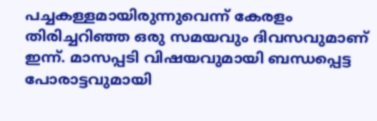പച്ചകള്ളമായിരുന്നുവെന്ന് കേരളം തിരിച്ചറിഞ്ഞ ഒരു സമ‍യവും ദിവസവുമാണ് ഇന്ന്. മാസപ്പടി വിഷയവുമായി ബന്ധപ്പെട്ട പോരാട്ടവുമായി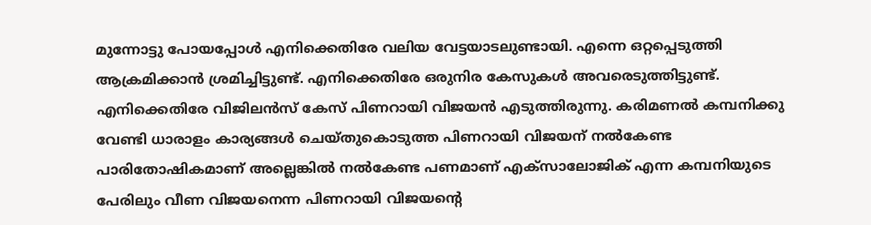മുന്നോട്ടു പോയപ്പോൾ എനിക്കെതിരേ വലിയ വേട്ടയാടലുണ്ടായി. എന്നെ ഒറ്റപ്പെടുത്തി ആക്രമിക്കാൻ ശ്രമിച്ചിട്ടുണ്ട്. എനിക്കെതിരേ ഒരുനിര കേസുകൾ അവരെടുത്തിട്ടുണ്ട്. എനിക്കെതിരേ വിജിലൻസ് കേസ് പിണറായി വിജയൻ എടുത്തിരുന്നു. കരിമണൽ കമ്പനിക്കു വേണ്ടി ധാരാളം കാര‍്യങ്ങൾ ചെയ്തുകൊടുത്ത പിണറായി വിജയന് നൽകേണ്ട പാരിതോഷികമാണ് അല്ലെങ്കിൽ നൽകേണ്ട പണമാണ് എക്സാലോജിക് എന്ന കമ്പനിയുടെ പേരിലും വീണ വിജയനെന്ന പിണറായി വിജയന്‍റെ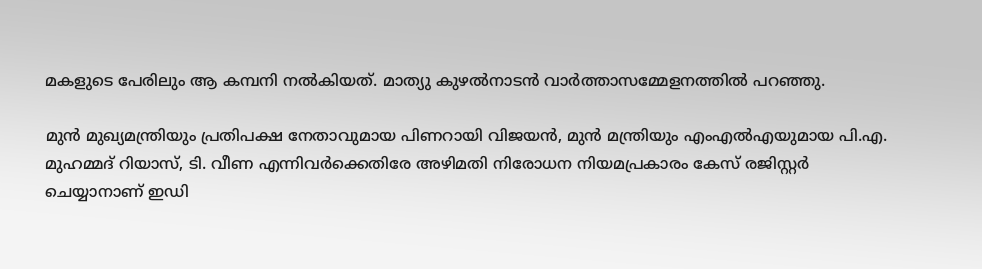മകളുടെ പേരിലും ആ കമ്പനി നൽകിയത്. മാത‍്യു കുഴൽനാടൻ‌ വാർത്താസമ്മേളനത്തിൽ പറഞ്ഞു.

മുൻ മുഖ്യമന്ത്രിയും പ്രതിപക്ഷ നേതാവുമായ പിണറായി വിജയൻ, മുൻ മന്ത്രിയും എംഎൽഎയുമായ പി.എ. മുഹമ്മദ് റിയാസ്, ടി. വീണ എന്നിവർക്കെതിരേ അഴിമതി നിരോധന നിയമപ്രകാരം കേസ് രജിസ്റ്റർ ചെയ്യാനാണ് ഇഡി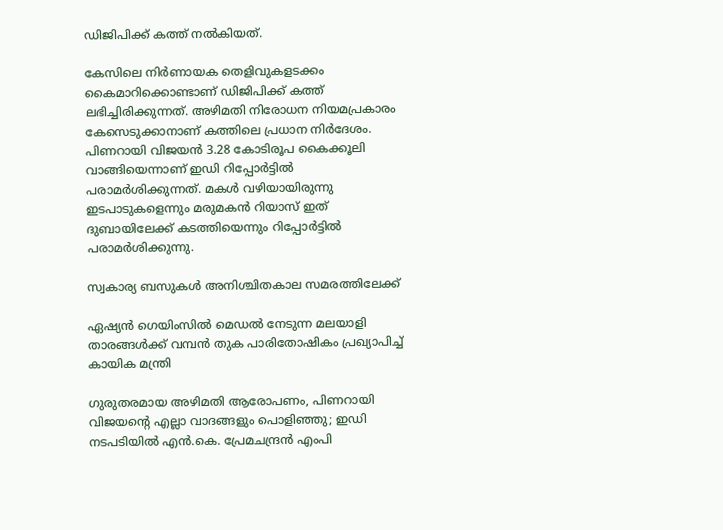ഡിജിപിക്ക് കത്ത് നൽകിയത്.

കേസിലെ നിർണായക തെളിവുകളടക്കം കൈമാറിക്കൊണ്ടാണ് ഡിജിപിക്ക് കത്ത് ലഭിച്ചിരിക്കുന്നത്. അഴിമതി നിരോധന നിയമപ്രകാരം കേസെടുക്കാനാണ് കത്തിലെ പ്രധാന നിർദേശം. പിണറായി വിജയൻ 3.28 കോടിരൂപ കൈക്കൂലി വാങ്ങിയെന്നാണ് ഇഡി റിപ്പോർട്ടിൽ പരാമർശിക്കുന്നത്. മകൾ വഴിയായിരുന്നു ഇടപാടുകളെന്നും മരുമകൻ റിയാസ് ഇത് ദുബായിലേക്ക് കടത്തിയെന്നും റിപ്പോർട്ടിൽ പരാമർശിക്കുന്നു.

സ്വകാര്യ ബസുകൾ അനിശ്ചിതകാല സമരത്തിലേക്ക്

ഏഷ‍്യൻ ഗെയിംസിൽ മെഡൽ നേടുന്ന മലയാളി താരങ്ങൾക്ക് വമ്പൻ തുക പാരിതോഷികം പ്രഖ‍്യാപിച്ച് കായിക മന്ത്രി

ഗുരുതരമായ അഴിമതി ആരോപണം, പിണറായി വിജയന്‍റെ എല്ലാ വാദങ്ങളും പൊളിഞ്ഞു; ഇഡി നടപടിയിൽ എൻ.കെ. പ്രേമചന്ദ്രൻ എംപി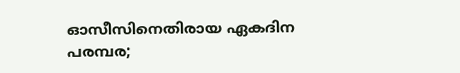ഓസീസിനെതിരായ ഏകദിന പരമ്പര;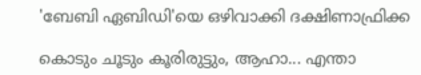'ബേബി ഏബിഡി'യെ ഒഴിവാക്കി ദക്ഷിണാഫ്രിക്ക

കൊടും ചൂടും കൂരിരുട്ടും, ആഹാ... എന്താ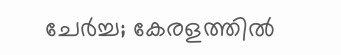ചേർച്ച; കേരളത്തിൽ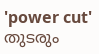'power cut' തുടരും